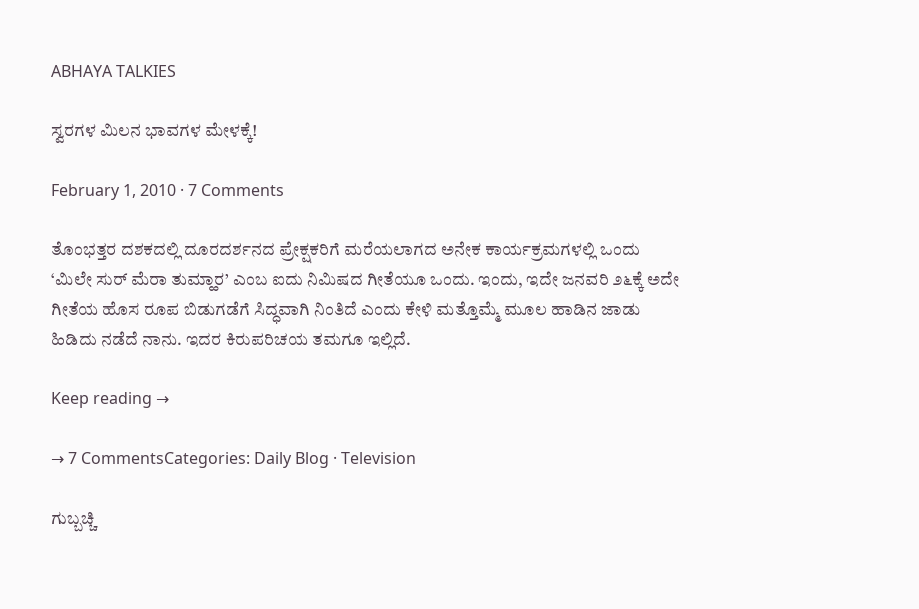ABHAYA TALKIES

ಸ್ವರಗಳ ಮಿಲನ ಭಾವಗಳ ಮೇಳಕ್ಕೆ!

February 1, 2010 · 7 Comments

ತೊಂಭತ್ತರ ದಶಕದಲ್ಲಿ ದೂರದರ್ಶನದ ಪ್ರೇಕ್ಷಕರಿಗೆ ಮರೆಯಲಾಗದ ಅನೇಕ ಕಾರ್ಯಕ್ರಮಗಳಲ್ಲಿ ಒಂದು ‘ಮಿಲೇ ಸುರ್ ಮೆರಾ ತುಮ್ಹಾರ’ ಎಂಬ ಐದು ನಿಮಿಷದ ಗೀತೆಯೂ ಒಂದು. ಇಂದು, ಇದೇ ಜನವರಿ ೨೬ಕ್ಕೆ ಅದೇ ಗೀತೆಯ ಹೊಸ ರೂಪ ಬಿಡುಗಡೆಗೆ ಸಿದ್ಧವಾಗಿ ನಿಂತಿದೆ ಎಂದು ಕೇಳಿ ಮತ್ತೊಮ್ಮೆ ಮೂಲ ಹಾಡಿನ ಜಾಡು ಹಿಡಿದು ನಡೆದೆ ನಾನು. ಇದರ ಕಿರುಪರಿಚಯ ತಮಗೂ ಇಲ್ಲಿದೆ.

Keep reading →

→ 7 CommentsCategories: Daily Blog · Television

ಗುಬ್ಬಚ್ಚಿ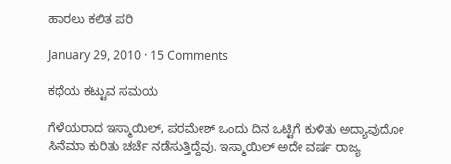ಹಾರಲು ಕಲಿತ ಪರಿ

January 29, 2010 · 15 Comments

ಕಥೆಯ ಕಟ್ಟುವ ಸಮಯ

ಗೆಳೆಯರಾದ ಇಸ್ಮಾಯಿಲ್, ಪರಮೇಶ್ ಒಂದು ದಿನ ಒಟ್ಟಿಗೆ ಕುಳಿತು ಅದ್ಯಾವುದೋ ಸಿನೆಮಾ ಕುರಿತು ಚರ್ಚೆ ನಡೆಸುತ್ತಿದ್ದೆವು. ಇಸ್ಮಾಯಿಲ್ ಅದೇ ವರ್ಷ ರಾಜ್ಯ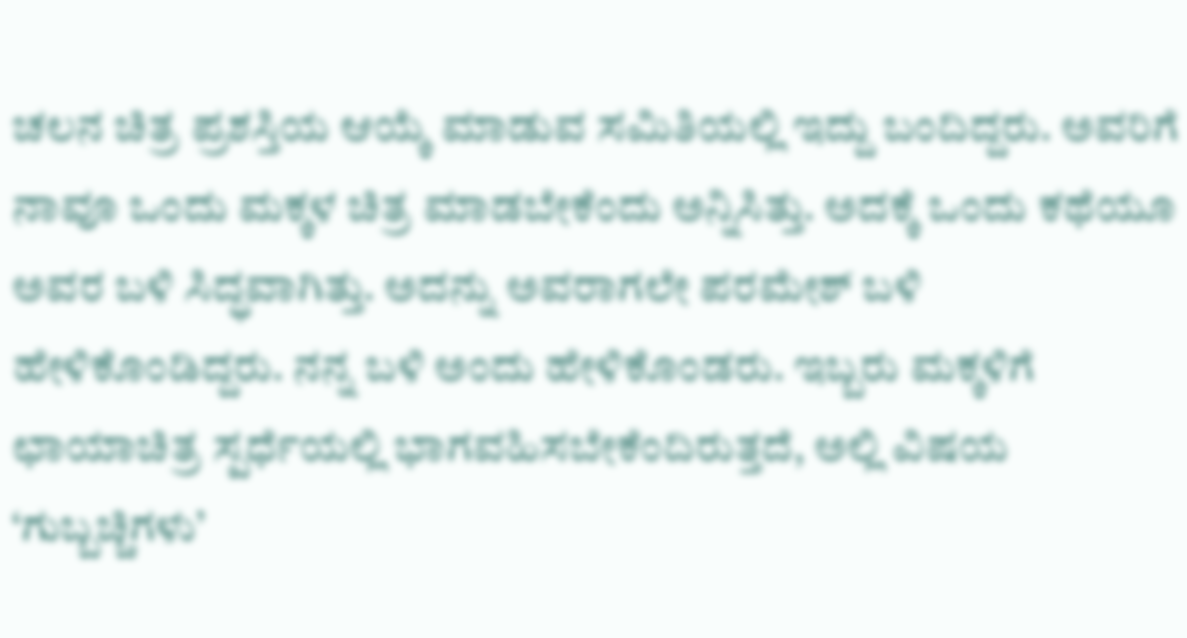ಚಲನ ಚಿತ್ರ ಪ್ರಶಸ್ತಿಯ ಆಯ್ಕೆ ಮಾಡುವ ಸಮಿತಿಯಲ್ಲಿ ಇದ್ದು ಬಂದಿದ್ದರು. ಅವರಿಗೆ ನಾವೂ ಒಂದು ಮಕ್ಕಳ ಚಿತ್ರ ಮಾಡಬೇಕೆಂದು ಅನ್ನಿಸಿತ್ತು. ಅದಕ್ಕೆ ಒಂದು ಕಥೆಯೂ ಅವರ ಬಳಿ ಸಿದ್ಧವಾಗಿತ್ತು. ಅದನ್ನು ಅವರಾಗಲೇ ಪರಮೇಶ್ ಬಳಿ ಹೇಳಿಕೊಂಡಿದ್ದರು. ನನ್ನ ಬಳಿ ಅಂದು ಹೇಳಿಕೊಂಡರು. ಇಬ್ಬರು ಮಕ್ಕಳಿಗೆ ಛಾಯಾಚಿತ್ರ ಸ್ಪರ್ಧೆಯಲ್ಲಿ ಭಾಗವಹಿಸಬೇಕೆಂದಿರುತ್ತದೆ, ಅಲ್ಲಿ ವಿಷಯ ‘ಗುಬ್ಬಚ್ಚಿಗಳು’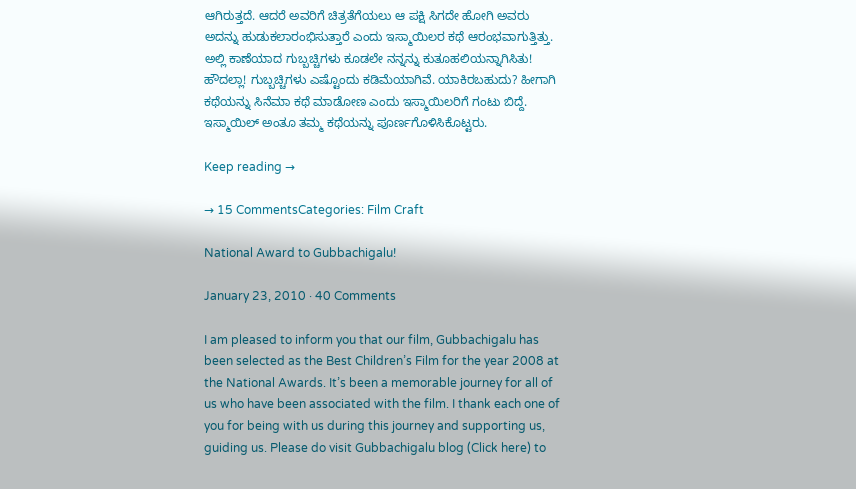ಆಗಿರುತ್ತದೆ. ಆದರೆ ಅವರಿಗೆ ಚಿತ್ರತೆಗೆಯಲು ಆ ಪಕ್ಷಿ ಸಿಗದೇ ಹೋಗಿ ಅವರು ಅದನ್ನು ಹುಡುಕಲಾರಂಭಿಸುತ್ತಾರೆ ಎಂದು ಇಸ್ಮಾಯಿಲರ ಕಥೆ ಆರಂಭವಾಗುತ್ತಿತ್ತು. ಅಲ್ಲಿ ಕಾಣೆಯಾದ ಗುಬ್ಬಚ್ಚಿಗಳು ಕೂಡಲೇ ನನ್ನನ್ನು ಕುತೂಹಲಿಯನ್ನಾಗಿಸಿತು! ಹೌದಲ್ಲಾ! ಗುಬ್ಬಚ್ಚಿಗಳು ಎಷ್ಟೊಂದು ಕಡಿಮೆಯಾಗಿವೆ. ಯಾಕಿರಬಹುದು? ಹೀಗಾಗಿ ಕಥೆಯನ್ನು ಸಿನೆಮಾ ಕಥೆ ಮಾಡೋಣ ಎಂದು ಇಸ್ಮಾಯಿಲರಿಗೆ ಗಂಟು ಬಿದ್ದೆ. ಇಸ್ಮಾಯಿಲ್ ಅಂತೂ ತಮ್ಮ ಕಥೆಯನ್ನು ಪೂರ್ಣಗೊಳಿಸಿಕೊಟ್ಟರು.

Keep reading →

→ 15 CommentsCategories: Film Craft

National Award to Gubbachigalu!

January 23, 2010 · 40 Comments

I am pleased to inform you that our film, Gubbachigalu has been selected as the Best Children’s Film for the year 2008 at the National Awards. It’s been a memorable journey for all of us who have been associated with the film. I thank each one of you for being with us during this journey and supporting us, guiding us. Please do visit Gubbachigalu blog (Click here) to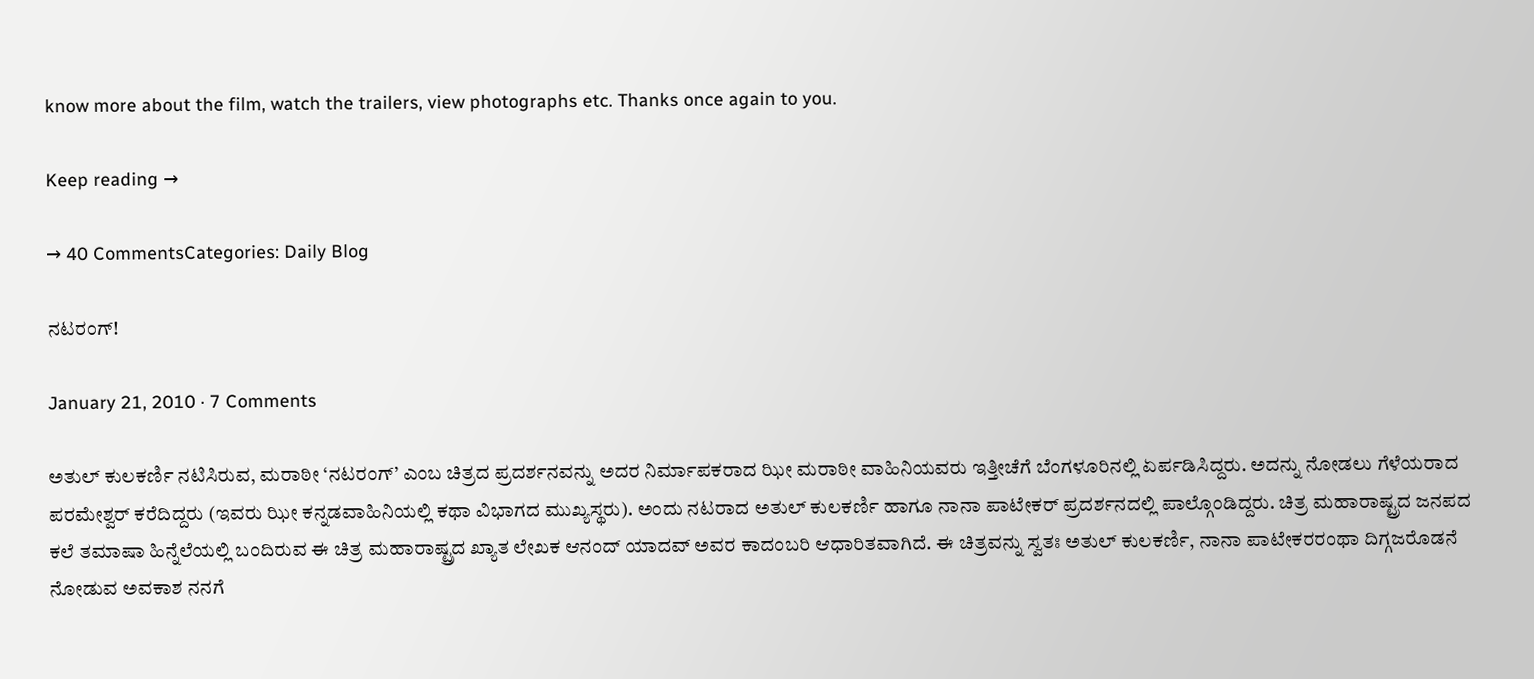know more about the film, watch the trailers, view photographs etc. Thanks once again to you.

Keep reading →

→ 40 CommentsCategories: Daily Blog

ನಟರಂಗ್!

January 21, 2010 · 7 Comments

ಅತುಲ್ ಕುಲಕರ್ಣಿ ನಟಿಸಿರುವ, ಮರಾಠೀ ‘ನಟರಂಗ್’ ಎಂಬ ಚಿತ್ರದ ಪ್ರದರ್ಶನವನ್ನು ಅದರ ನಿರ್ಮಾಪಕರಾದ ಝೀ ಮರಾಠೀ ವಾಹಿನಿಯವರು ಇತ್ತೀಚೆಗೆ ಬೆಂಗಳೂರಿನಲ್ಲಿ ಏರ್ಪಡಿಸಿದ್ದರು. ಅದನ್ನು ನೋಡಲು ಗೆಳೆಯರಾದ ಪರಮೇಶ್ವರ್ ಕರೆದಿದ್ದರು (ಇವರು ಝೀ ಕನ್ನಡವಾಹಿನಿಯಲ್ಲಿ ಕಥಾ ವಿಭಾಗದ ಮುಖ್ಯಸ್ಥರು). ಅಂದು ನಟರಾದ ಅತುಲ್ ಕುಲಕರ್ಣಿ ಹಾಗೂ ನಾನಾ ಪಾಟೇಕರ್ ಪ್ರದರ್ಶನದಲ್ಲಿ ಪಾಲ್ಗೊಂಡಿದ್ದರು. ಚಿತ್ರ ಮಹಾರಾಷ್ಟ್ರದ ಜನಪದ ಕಲೆ ತಮಾಷಾ ಹಿನ್ನೆಲೆಯಲ್ಲಿ ಬಂದಿರುವ ಈ ಚಿತ್ರ ಮಹಾರಾಷ್ಟ್ರದ ಖ್ಯಾತ ಲೇಖಕ ಆನಂದ್ ಯಾದವ್ ಅವರ ಕಾದಂಬರಿ ಆಧಾರಿತವಾಗಿದೆ. ಈ ಚಿತ್ರವನ್ನು ಸ್ವತಃ ಅತುಲ್ ಕುಲಕರ್ಣಿ, ನಾನಾ ಪಾಟೇಕರರಂಥಾ ದಿಗ್ಗಜರೊಡನೆ ನೋಡುವ ಅವಕಾಶ ನನಗೆ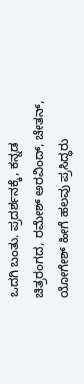ಒದಗಿ ಬಂತು. ಪ್ರದರ್ಶನಕ್ಕೆ, ಕನ್ನಡ ಚಿತ್ರರಂಗದ, ರಮೇಶ್ ಅರವಿಂದ್, ಚೇತನ್, ಯೋಗೇಶ್ ಹೀಗೆ ಹಲವು ಪ್ರಸಿದ್ಧರು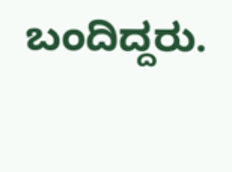ಬಂದಿದ್ದರು.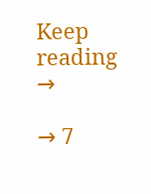Keep reading →

→ 7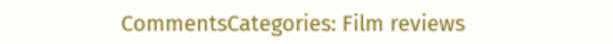CommentsCategories: Film reviews